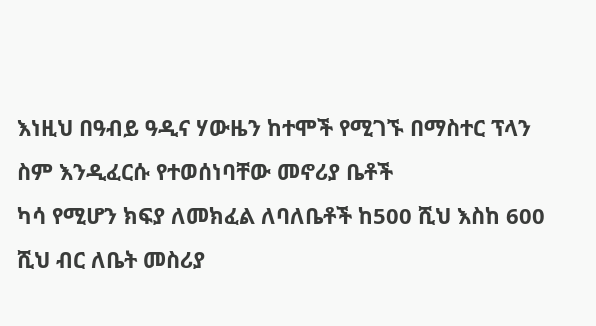እነዚህ በዓብይ ዓዲና ሃውዜን ከተሞች የሚገኙ በማስተር ፕላን ስም እንዲፈርሱ የተወሰነባቸው መኖሪያ ቤቶች
ካሳ የሚሆን ክፍያ ለመክፈል ለባለቤቶች ከ500 ሺህ እስከ 600 ሺህ ብር ለቤት መስሪያ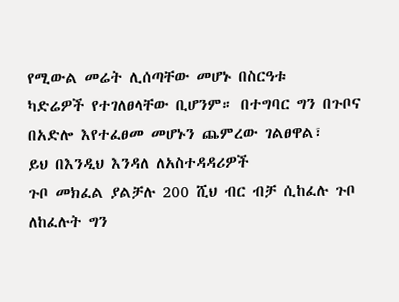የሚውል መሬት ሊሰጣቸው መሆኑ በስርዓቱ
ካድሬዎች የተገለፀላቸው ቢሆንም። በተግባር ግን በጉቦና በአድሎ እየተፈፀመ መሆኑን ጨምረው ገልፀዋል፣
ይህ በእንዲህ እንዳለ ለአስተዳዳሪዎች
ጉቦ መክፈል ያልቻሉ 200 ሺህ ብር ብቻ ሲከፈሉ ጉቦ ለከፈሉት ግን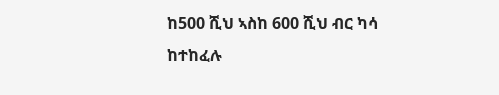ከ500 ሺህ ኣስከ 600 ሺህ ብር ካሳ ከተከፈሉ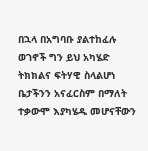በኋላ በአግባቡ ያልተከፈሉ ወገኖች ግን ይህ አካሄድ
ትክክልና ፍትሃዊ ስላልሆነ ቤታችንን አናፈርስም በማለት ተቃውሞ እያካሄዱ መሆናቸውን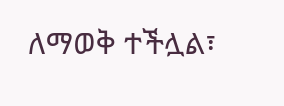ለማወቅ ተችሏል፣